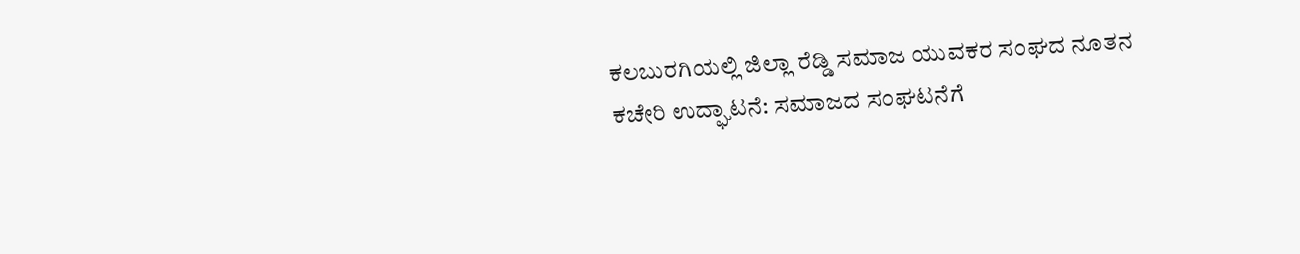ಕಲಬುರಗಿಯಲ್ಲಿ ಜಿಲ್ಲಾ ರೆಡ್ಡಿ ಸಮಾಜ ಯುವಕರ ಸಂಘದ ನೂತನ ಕಚೇರಿ ಉದ್ಘಾಟನೆ: ಸಮಾಜದ ಸಂಘಟನೆಗೆ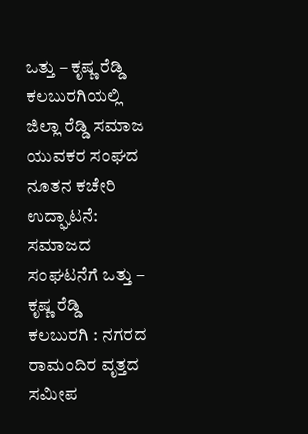ಒತ್ತು – ಕೃಷ್ಣ ರೆಡ್ಡಿ
ಕಲಬುರಗಿಯಲ್ಲಿ ಜಿಲ್ಲಾ ರೆಡ್ಡಿ ಸಮಾಜ ಯುವಕರ ಸಂಘದ ನೂತನ ಕಚೇರಿ ಉದ್ಘಾಟನೆ: ಸಮಾಜದ ಸಂಘಟನೆಗೆ ಒತ್ತು – ಕೃಷ್ಣ ರೆಡ್ಡಿ
ಕಲಬುರಗಿ : ನಗರದ ರಾಮಂದಿರ ವೃತ್ತದ ಸಮೀಪ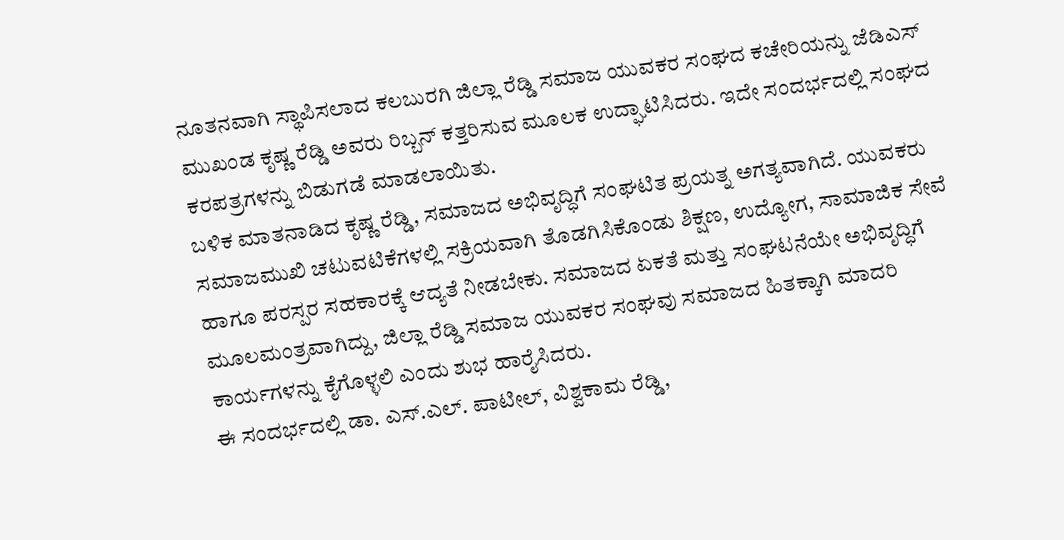ನೂತನವಾಗಿ ಸ್ಥಾಪಿಸಲಾದ ಕಲಬುರಗಿ ಜಿಲ್ಲಾ ರೆಡ್ಡಿ ಸಮಾಜ ಯುವಕರ ಸಂಘದ ಕಚೇರಿಯನ್ನು ಜೆಡಿಎಸ್ ಮುಖಂಡ ಕೃಷ್ಣ ರೆಡ್ಡಿ ಅವರು ರಿಬ್ಬನ್ ಕತ್ತರಿಸುವ ಮೂಲಕ ಉದ್ಘಾಟಿಸಿದರು. ಇದೇ ಸಂದರ್ಭದಲ್ಲಿ ಸಂಘದ ಕರಪತ್ರಗಳನ್ನು ಬಿಡುಗಡೆ ಮಾಡಲಾಯಿತು.
ಬಳಿಕ ಮಾತನಾಡಿದ ಕೃಷ್ಣ ರೆಡ್ಡಿ, ಸಮಾಜದ ಅಭಿವೃದ್ಧಿಗೆ ಸಂಘಟಿತ ಪ್ರಯತ್ನ ಅಗತ್ಯವಾಗಿದೆ. ಯುವಕರು ಸಮಾಜಮುಖಿ ಚಟುವಟಿಕೆಗಳಲ್ಲಿ ಸಕ್ರಿಯವಾಗಿ ತೊಡಗಿಸಿಕೊಂಡು ಶಿಕ್ಷಣ, ಉದ್ಯೋಗ, ಸಾಮಾಜಿಕ ಸೇವೆ ಹಾಗೂ ಪರಸ್ಪರ ಸಹಕಾರಕ್ಕೆ ಆದ್ಯತೆ ನೀಡಬೇಕು. ಸಮಾಜದ ಏಕತೆ ಮತ್ತು ಸಂಘಟನೆಯೇ ಅಭಿವೃದ್ಧಿಗೆ ಮೂಲಮಂತ್ರವಾಗಿದ್ದು, ಜಿಲ್ಲಾ ರೆಡ್ಡಿ ಸಮಾಜ ಯುವಕರ ಸಂಘವು ಸಮಾಜದ ಹಿತಕ್ಕಾಗಿ ಮಾದರಿ ಕಾರ್ಯಗಳನ್ನು ಕೈಗೊಳ್ಳಲಿ ಎಂದು ಶುಭ ಹಾರೈಸಿದರು.
ಈ ಸಂದರ್ಭದಲ್ಲಿ ಡಾ. ಎಸ್.ಎಲ್. ಪಾಟೀಲ್, ವಿಶ್ವಕಾಮ ರೆಡ್ಡಿ,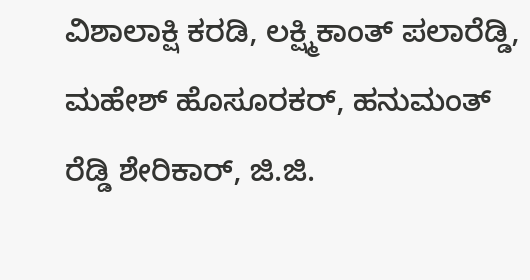ವಿಶಾಲಾಕ್ಷಿ ಕರಡಿ, ಲಕ್ಷ್ಮಿಕಾಂತ್ ಪಲಾರೆಡ್ಡಿ, ಮಹೇಶ್ ಹೊಸೂರಕರ್, ಹನುಮಂತ್ ರೆಡ್ಡಿ ಶೇರಿಕಾರ್, ಜಿ.ಜಿ.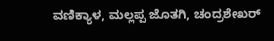ವಣಿಕ್ಯಾಳ, ಮಲ್ಲಪ್ಪ ಜೊತಗಿ, ಚಂದ್ರಶೇಖರ್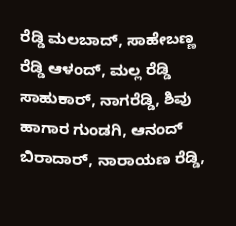ರೆಡ್ಡಿ ಮಲಬಾದ್, ಸಾಹೇಬಣ್ಣ ರೆಡ್ಡಿ ಆಳಂದ್, ಮಲ್ಲ ರೆಡ್ಡಿ ಸಾಹುಕಾರ್, ನಾಗರೆಡ್ಡಿ, ಶಿವು ಹಾಗಾರ ಗುಂಡಗಿ, ಆನಂದ್ ಬಿರಾದಾರ್, ನಾರಾಯಣ ರೆಡ್ಡಿ,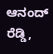ಆನಂದ್ ರೆಡ್ಡಿ,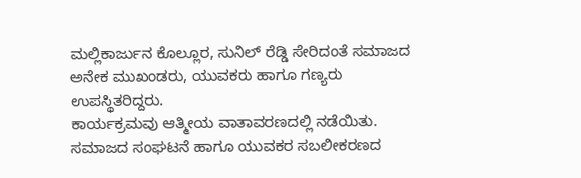ಮಲ್ಲಿಕಾರ್ಜುನ ಕೊಲ್ಲೂರ, ಸುನಿಲ್ ರೆಡ್ಡಿ ಸೇರಿದಂತೆ ಸಮಾಜದ ಅನೇಕ ಮುಖಂಡರು, ಯುವಕರು ಹಾಗೂ ಗಣ್ಯರು ಉಪಸ್ಥಿತರಿದ್ದರು.
ಕಾರ್ಯಕ್ರಮವು ಆತ್ಮೀಯ ವಾತಾವರಣದಲ್ಲಿ ನಡೆಯಿತು. ಸಮಾಜದ ಸಂಘಟನೆ ಹಾಗೂ ಯುವಕರ ಸಬಲೀಕರಣದ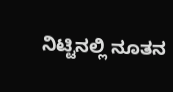ನಿಟ್ಟಿನಲ್ಲಿ ನೂತನ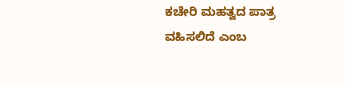ಕಚೇರಿ ಮಹತ್ವದ ಪಾತ್ರ ವಹಿಸಲಿದೆ ಎಂಬ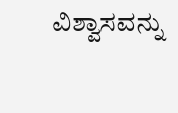ವಿಶ್ವಾಸವನ್ನು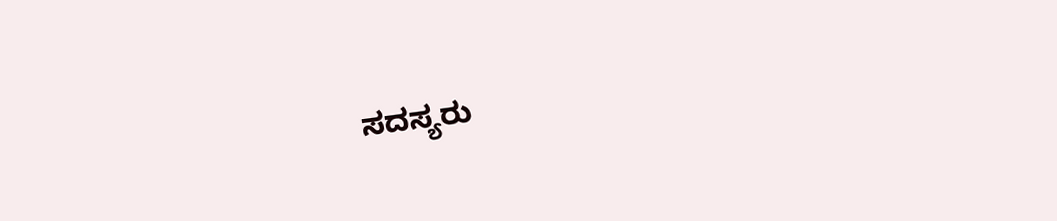ಸದಸ್ಯರು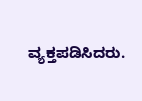ವ್ಯಕ್ತಪಡಿಸಿದರು.